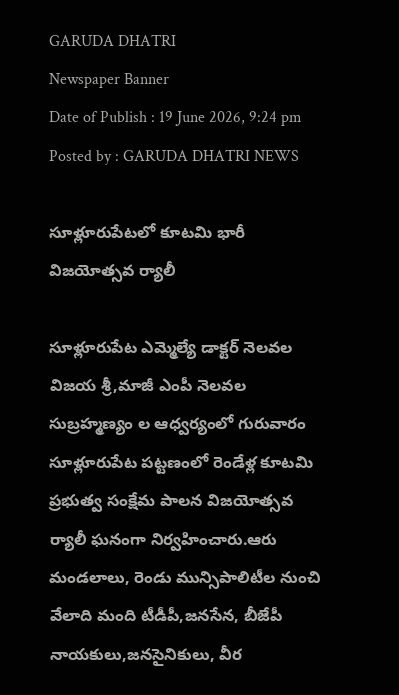GARUDA DHATRI
Newspaper Banner
Date of Publish : 19 June 2026, 9:24 pm Posted by : GARUDA DHATRI NEWS

సూళ్లూరుపేటలో కూటమి భారీ విజయోత్సవ ర్యాలీ

సూళ్లూరుపేట ఎమ్మెల్యే డాక్టర్ నెలవల విజయ శ్రీ,మాజీ ఎంపీ నెలవల సుబ్రహ్మణ్యం ల ఆధ్వర్యంలో గురువారం సూళ్లూరుపేట పట్టణంలో రెండేళ్ల కూటమి ప్రభుత్వ సంక్షేమ పాలన విజయోత్సవ ర్యాలీ ఘనంగా నిర్వహించారు.ఆరు మండలాలు, రెండు మున్సిపాలిటీల నుంచి వేలాది మంది టీడీపీ,జనసేన, బీజేపీ నాయకులు,జనసైనికులు, వీర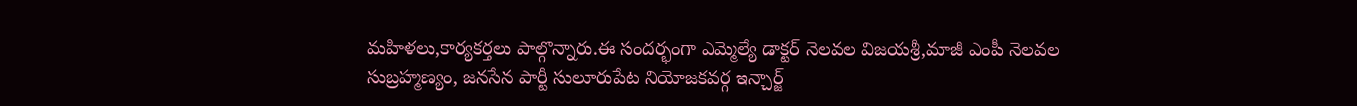మహిళలు,కార్యకర్తలు పాల్గొన్నారు.ఈ సందర్భంగా ఎమ్మెల్యే డాక్టర్ నెలవల విజయశ్రీ,మాజీ ఎంపీ నెలవల సుబ్రహ్మణ్యం, జనసేన పార్టీ సులూరుపేట నియోజకవర్గ ఇన్చార్జ్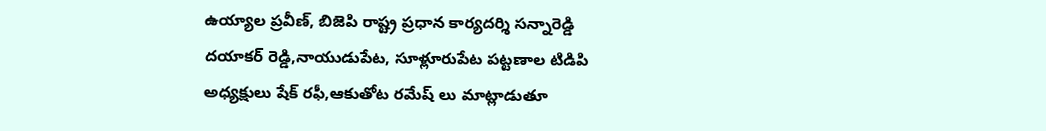ఉయ్యాల ప్రవీణ్, బిజెపి రాష్ట్ర ప్రధాన కార్యదర్శి సన్నారెడ్డి దయాకర్ రెడ్డి,నాయుడుపేట, సూళ్లూరుపేట పట్టణాల టిడిపి అధ్యక్షులు షేక్ రఫీ,ఆకుతోట రమేష్ లు మాట్లాడుతూ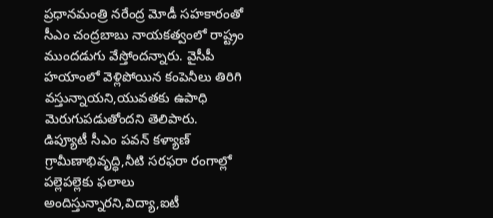ప్రధానమంత్రి నరేంద్ర మోడీ సహకారంతో సీఎం చంద్రబాబు నాయకత్వంలో రాష్ట్రం ముందడుగు వేస్తోందన్నారు. వైసీపీ హయాంలో వెళ్లిపోయిన కంపెనీలు తిరిగి వస్తున్నాయని,యువతకు ఉపాధి మెరుగుపడుతోందని తెలిపారు.
డిప్యూటీ సీఎం పవన్ కళ్యాణ్ గ్రామీణాభివృద్ధి,నీటి సరఫరా రంగాల్లో పల్లెపల్లెకు ఫలాలు అందిస్తున్నారని,విద్యా,ఐటీ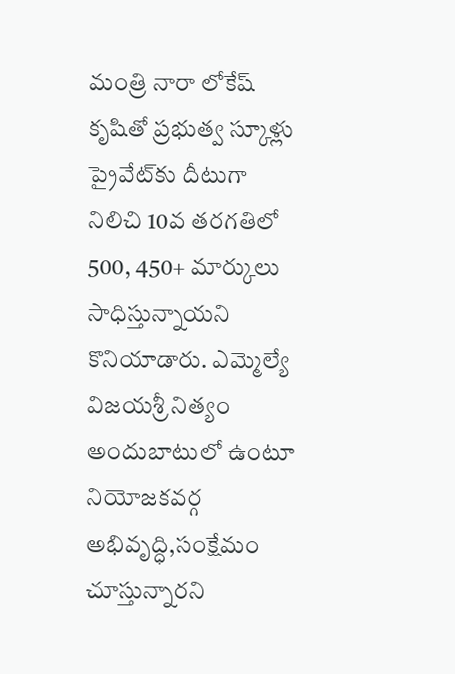మంత్రి నారా లోకేష్ కృషితో ప్రభుత్వ స్కూళ్లు ప్రైవేట్‌కు దీటుగా నిలిచి 10వ తరగతిలో 500, 450+ మార్కులు సాధిస్తున్నాయని కొనియాడారు. ఎమ్మెల్యే విజయశ్రీ నిత్యం అందుబాటులో ఉంటూ నియోజకవర్గ అభివృద్ధి,సంక్షేమం చూస్తున్నారని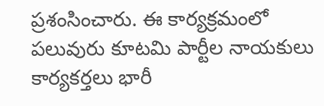ప్రశంసించారు. ఈ కార్యక్రమంలో పలువురు కూటమి పార్టీల నాయకులు కార్యకర్తలు భారీ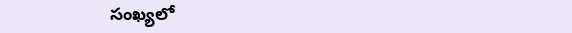సంఖ్యలో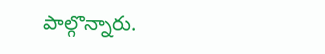పాల్గొన్నారు.